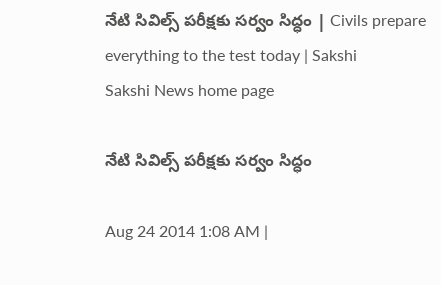నేటి సివిల్స్ పరీక్షకు సర్వం సిద్ధం | Civils prepare everything to the test today | Sakshi
Sakshi News home page

నేటి సివిల్స్ పరీక్షకు సర్వం సిద్ధం

Aug 24 2014 1:08 AM |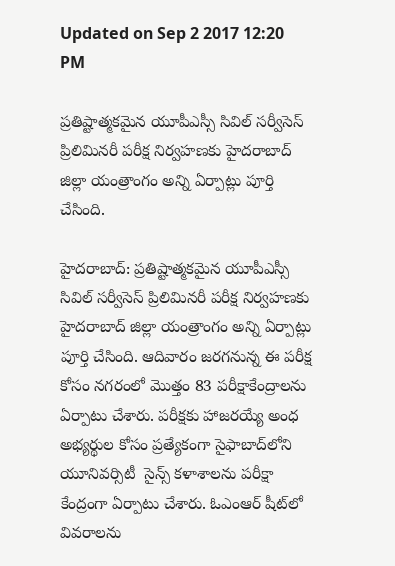Updated on Sep 2 2017 12:20 PM

ప్రతిష్టాత్మకమైన యూపీఎస్సీ సివిల్ సర్వీసెస్ ప్రిలిమినరీ పరీక్ష నిర్వహణకు హైదరాబాద్ జిల్లా యంత్రాంగం అన్ని ఏర్పాట్లు పూర్తి చేసింది.

హైదరాబాద్: ప్రతిష్టాత్మకమైన యూపీఎస్సీ సివిల్ సర్వీసెస్ ప్రిలిమినరీ పరీక్ష నిర్వహణకు హైదరాబాద్ జిల్లా యంత్రాంగం అన్ని ఏర్పాట్లు పూర్తి చేసింది. ఆదివారం జరగనున్న ఈ పరీక్ష కోసం నగరంలో మొత్తం 83 పరీక్షాకేంద్రాలను ఏర్పాటు చేశారు. పరీక్షకు హాజరయ్యే అంధ అభ్యర్థుల కోసం ప్రత్యేకంగా సైఫాబాద్‌లోని యూనివర్సిటీ  సైన్స్ కళాశాలను పరీక్షా కేంద్రంగా ఏర్పాటు చేశారు. ఓఎంఆర్ షీట్‌లో వివరాలను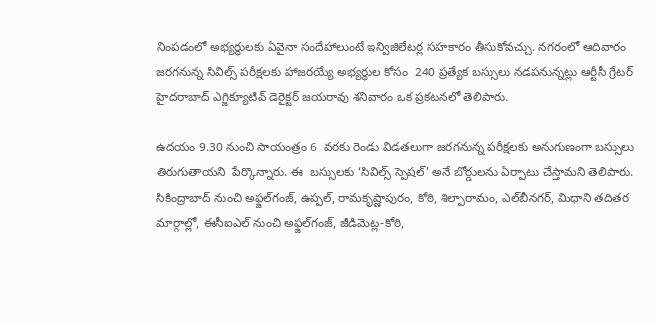నింపడంలో అభ్యర్థులకు ఏవైనా సందేహాలుంటే ఇన్విజిలేటర్ల సహకారం తీసుకోవచ్చు. నగరంలో ఆదివారం జరగనున్న సివిల్స్ పరీక్షలకు హాజరయ్యే అభ్యర్థుల కోసం  240 ప్రత్యేక బస్సులు నడపనున్నట్లు ఆర్టీసీ గ్రేటర్ హైదరాబాద్ ఎగ్జిక్యూటివ్ డెరైక్టర్ జయరావు శనివారం ఒక ప్రకటనలో తెలిపారు.

ఉదయం 9.30 నుంచి సాయంత్రం 6  వరకు రెండు విడతలుగా జరగనున్న పరీక్షలకు అనుగుణంగా బస్సులు తిరుగుతాయని  పేర్కొన్నారు. ఈ  బస్సులకు ‘సివిల్స్ స్పెషల్’ అనే బోర్డులను ఏర్పాటు చేస్తామని తెలిపారు. సికింద్రాబాద్ నుంచి అఫ్జల్‌గంజ్, ఉప్పల్, రామకృష్ణాపురం, కోఠి, శిల్పారామం, ఎల్‌బీనగర్, మిధాని తదితర మార్గాల్లో, ఈసీఐఎల్ నుంచి అఫ్జల్‌గంజ్, జీడిమెట్ల-కోఠి,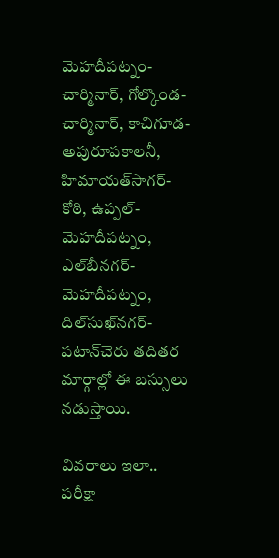మెహదీపట్నం-చార్మినార్, గోల్కొండ-చార్మినార్, కాచిగూడ-అపురూపకాలనీ, హిమాయత్‌సాగర్-కోఠి, ఉప్పల్-మెహదీపట్నం, ఎల్‌బీనగర్-మెహదీపట్నం, దిల్‌సుఖ్‌నగర్-పటాన్‌చెరు తదితర మార్గాల్లో ఈ బస్సులు నడుస్తాయి.

వివరాలు ఇలా..
పరీక్షా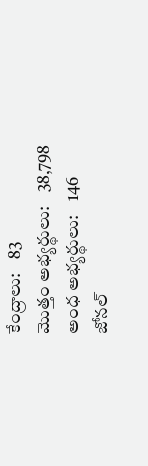కేంద్రాలు:    83
మొత్తం అభ్యర్థులు:    38,798
అంధ అభ్యర్థులు:    146
జోనల్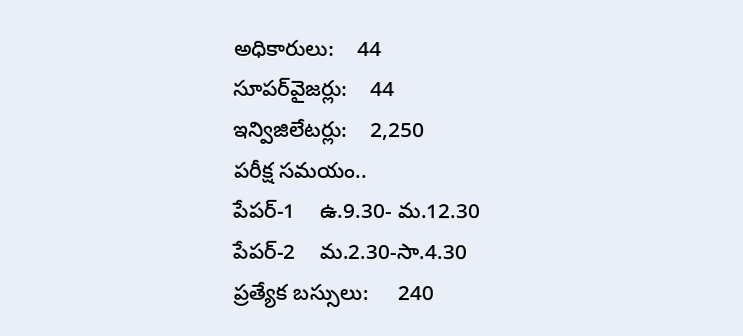అధికారులు:    44
సూపర్‌వైజర్లు:    44
ఇన్విజిలేటర్లు:    2,250
పరీక్ష సమయం..
పేపర్-1    ఉ.9.30- మ.12.30
పేపర్-2    మ.2.30-సా.4.30
ప్రత్యేక బస్సులు:     240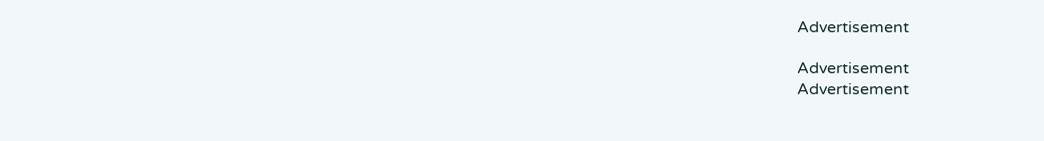Advertisement

Advertisement
Advertisement